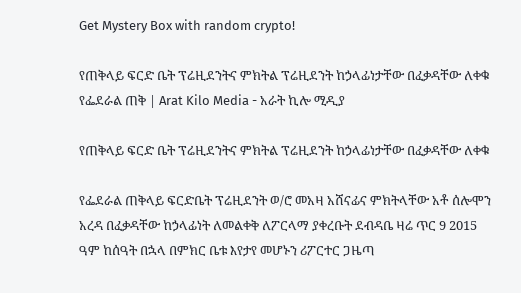Get Mystery Box with random crypto!

የጠቅላይ ፍርድ ቤት ፕሬዚደንትና ምክትል ፕሬዚደንት ከኃላፊነታቸው በፈቃዳቸው ለቀቁ የፌደራል ጠቅ | Arat Kilo Media - አራት ኪሎ ሚዲያ

የጠቅላይ ፍርድ ቤት ፕሬዚደንትና ምክትል ፕሬዚደንት ከኃላፊነታቸው በፈቃዳቸው ለቀቁ

የፌደራል ጠቅላይ ፍርድቤት ፕሬዚደንት ወ/ሮ መአዛ አሸናፊና ምክትላቸው አቶ ሰሎሞን አረዳ በፈቃዳቸው ከኃላፊነት ለመልቀቅ ለፖርላማ ያቀረቡት ደብዳቤ ዛሬ ጥር 9 2015 ዓም ከሰዓት በኋላ በምክር ቤቱ እየታየ መሆኑን ሪፖርተር ጋዜጣ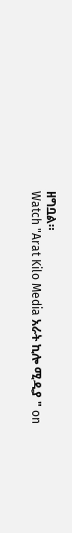ዘግቧል።
Watch "Arat Kilo Media አራት ኪሎ ሚዲያ " on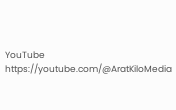YouTube
https://youtube.com/@AratKiloMedia